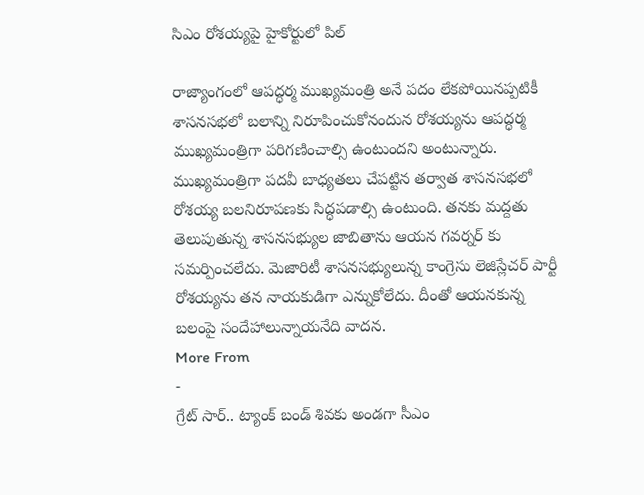సిఎం రోశయ్యపై హైకోర్టులో పిల్

రాజ్యాంగంలో ఆపద్ధర్మ ముఖ్యమంత్రి అనే పదం లేకపోయినప్పటికీ శాసనసభలో బలాన్ని నిరూపించుకోనందున రోశయ్యను ఆపద్ధర్మ ముఖ్యమంత్రిగా పరిగణించాల్సి ఉంటుందని అంటున్నారు. ముఖ్యమంత్రిగా పదవీ బాధ్యతలు చేపట్టిన తర్వాత శాసనసభలో రోశయ్య బలనిరూపణకు సిద్ధపడాల్సి ఉంటుంది. తనకు మద్దతు తెలుపుతున్న శాసనసభ్యుల జాబితాను ఆయన గవర్నర్ కు సమర్పించలేదు. మెజారిటీ శాసనసభ్యులున్న కాంగ్రెసు లెజిస్లేచర్ పార్టీ రోశయ్యను తన నాయకుడిగా ఎన్నుకోలేదు. దీంతో ఆయనకున్న బలంపై సందేహాలున్నాయనేది వాదన.
More From
-
గ్రేట్ సార్.. ట్యాంక్ బండ్ శివకు అండగా సీఎం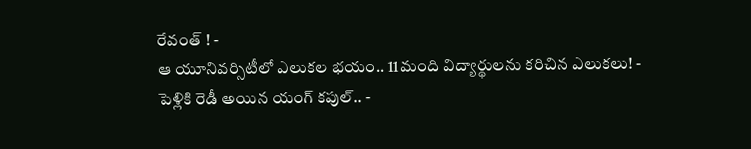రేవంత్ ! -
ఆ యూనివర్సిటీలో ఎలుకల భయం.. 11మంది విద్యార్థులను కరిచిన ఎలుకలు! -
పెళ్లికి రెడీ అయిన యంగ్ కపుల్.. -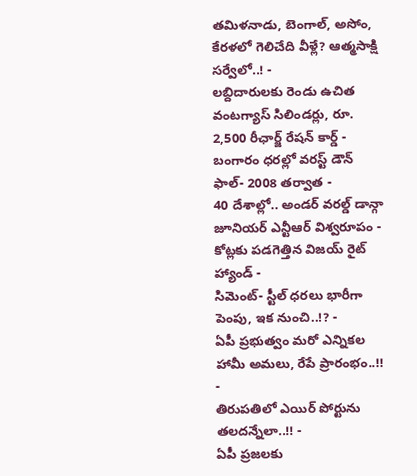తమిళనాడు, బెంగాల్, అసోం, కేరళలో గెలిచేది వీళ్లే? ఆత్మసాక్షి సర్వేలో..! -
లబ్దిదారులకు రెండు ఉచిత వంటగ్యాస్ సిలిండర్లు, రూ. 2,500 రీఛార్జ్ రేషన్ కార్డ్ -
బంగారం ధరల్లో వరస్ట్ డౌన్ ఫాల్- 2008 తర్వాత -
40 దేశాల్లో.. అండర్ వరల్డ్ డాన్గా జూనియర్ ఎన్టీఆర్ విశ్వరూపం -
కోట్లకు పడగెత్తిన విజయ్ రైట్ హ్యాండ్ -
సిమెంట్- స్టీల్ ధరలు భారీగా పెంపు, ఇక నుంచి..!? -
ఏపీ ప్రభుత్వం మరో ఎన్నికల హామీ అమలు, రేపే ప్రారంభం..!! -
తిరుపతిలో ఎయిర్ పోర్టును తలదన్నేలా..!! -
ఏపీ ప్రజలకు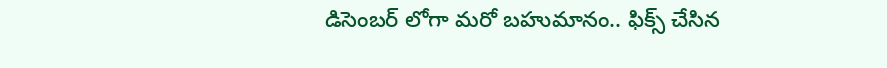డిసెంబర్ లోగా మరో బహుమానం.. ఫిక్స్ చేసిన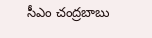సీఎం చంద్రబాబు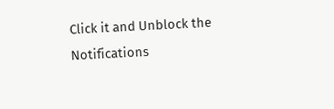Click it and Unblock the Notifications